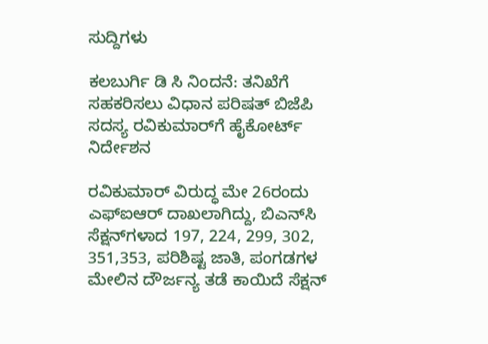ಸುದ್ದಿಗಳು

ಕಲಬುರ್ಗಿ ಡಿ ಸಿ ನಿಂದನೆ: ತನಿಖೆಗೆ ಸಹಕರಿಸಲು ವಿಧಾನ ಪರಿಷತ್‌ ಬಿಜೆಪಿ ಸದಸ್ಯ ರವಿಕುಮಾರ್‌ಗೆ ಹೈಕೋರ್ಟ್‌ ನಿರ್ದೇಶನ

ರವಿಕುಮಾರ್ ವಿರುದ್ಧ ಮೇ 26ರಂದು ಎಫ್‌ಐಆರ್‌ ದಾಖಲಾಗಿದ್ದು, ಬಿಎನ್‌ಸಿ ಸೆಕ್ಷನ್‌ಗಳಾದ 197, 224, 299, 302, 351,353, ಪರಿಶಿಷ್ಟ ಜಾತಿ, ಪಂಗಡಗಳ ಮೇಲಿನ ದೌರ್ಜನ್ಯ ತಡೆ ಕಾ‌ಯಿದೆ ಸೆಕ್ಷನ್‌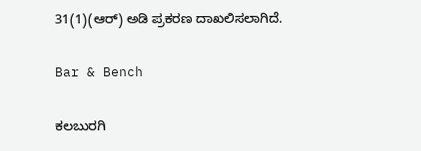31(1)(ಆರ್‌) ಅಡಿ ಪ್ರಕರಣ ದಾಖಲಿಸಲಾಗಿದೆ.

Bar & Bench

ಕಲಬುರಗಿ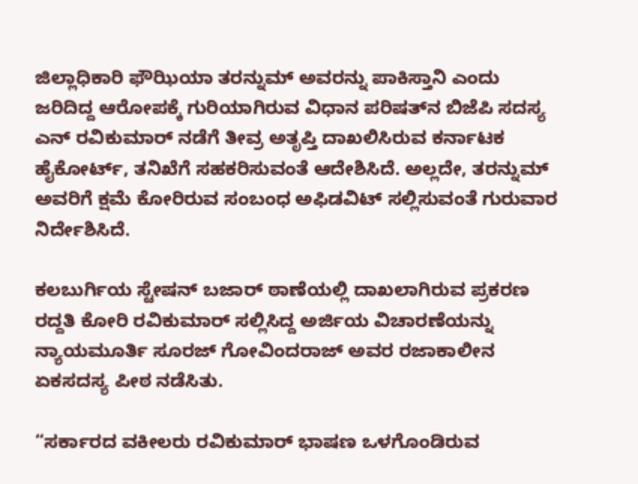ಜಿಲ್ಲಾಧಿಕಾರಿ ಫೌಝಿಯಾ ತರನ್ನುಮ್‌ ಅವರನ್ನು ಪಾಕಿಸ್ತಾನಿ ಎಂದು ಜರಿದಿದ್ದ ಆರೋಪಕ್ಕೆ ಗುರಿಯಾಗಿರುವ ವಿಧಾನ ಪರಿಷತ್‌ನ ಬಿಜೆಪಿ ಸದಸ್ಯ ಎನ್‌ ರವಿಕುಮಾರ್‌ ನಡೆಗೆ ತೀವ್ರ ಅತೃಪ್ತಿ ದಾಖಲಿಸಿರುವ ಕರ್ನಾಟಕ ಹೈಕೋರ್ಟ್, ತನಿಖೆಗೆ ಸಹಕರಿಸುವಂತೆ ಆದೇಶಿಸಿದೆ. ಅಲ್ಲದೇ, ತರನ್ನುಮ್‌ ಅವರಿಗೆ ಕ್ಷಮೆ ಕೋರಿರುವ ಸಂಬಂಧ ಅಫಿಡವಿಟ್‌ ಸಲ್ಲಿಸುವಂತೆ ಗುರುವಾರ ನಿರ್ದೇಶಿಸಿದೆ.

ಕಲಬುರ್ಗಿಯ ಸ್ಟೇಷನ್‌ ಬಜಾರ್‌ ಠಾಣೆಯಲ್ಲಿ ದಾಖಲಾಗಿರುವ ಪ್ರಕರಣ ರದ್ದತಿ ಕೋರಿ ರವಿಕುಮಾರ್‌ ಸಲ್ಲಿಸಿದ್ದ ಅರ್ಜಿಯ ವಿಚಾರಣೆಯನ್ನು ನ್ಯಾಯಮೂರ್ತಿ ಸೂರಜ್ ಗೋವಿಂದರಾಜ್‌ ಅವರ ರಜಾಕಾಲೀನ ಏಕಸದಸ್ಯ ಪೀಠ ನಡೆಸಿತು.

“ಸರ್ಕಾರದ ವಕೀಲರು ರವಿಕುಮಾರ್‌ ಭಾಷಣ ಒಳಗೊಂಡಿರುವ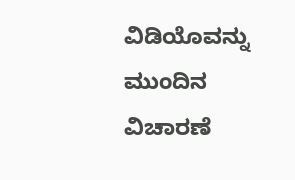ವಿಡಿಯೊವನ್ನು ಮುಂದಿನ ವಿಚಾರಣೆ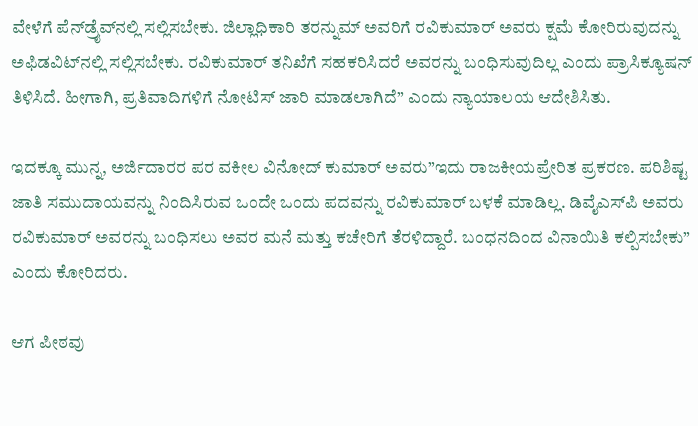ವೇಳೆಗೆ ಪೆನ್‌ಡ್ರೈವ್‌ನಲ್ಲಿ ಸಲ್ಲಿಸಬೇಕು. ಜಿಲ್ಲಾಧಿಕಾರಿ ತರನ್ನುಮ್‌ ಅವರಿಗೆ ರವಿಕುಮಾರ್‌ ಅವರು ಕ್ಷಮೆ ಕೋರಿರುವುದನ್ನು ಅಫಿಡವಿಟ್‌ನಲ್ಲಿ ಸಲ್ಲಿಸಬೇಕು. ರವಿಕುಮಾರ್‌ ತನಿಖೆಗೆ ಸಹಕರಿಸಿದರೆ ಅವರನ್ನು ಬಂಧಿಸುವುದಿಲ್ಲ ಎಂದು ಪ್ರಾಸಿಕ್ಯೂಷನ್‌ ತಿಳಿಸಿದೆ. ಹೀಗಾಗಿ, ಪ್ರತಿವಾದಿಗಳಿಗೆ ನೋಟಿಸ್‌ ಜಾರಿ ಮಾಡಲಾಗಿದೆ” ಎಂದು ನ್ಯಾಯಾಲಯ ಆದೇಶಿಸಿತು.

ಇದಕ್ಕೂ ಮುನ್ನ, ಅರ್ಜಿದಾರರ ಪರ ವಕೀಲ ವಿನೋದ್‌ ಕುಮಾರ್‌ ಅವರು”ಇದು ರಾಜಕೀಯಪ್ರೇರಿತ ಪ್ರಕರಣ. ಪರಿಶಿಷ್ಟ ಜಾತಿ ಸಮುದಾಯವನ್ನು ನಿಂದಿಸಿರುವ ಒಂದೇ ಒಂದು ಪದವನ್ನು ರವಿಕುಮಾರ್‌ ಬಳಕೆ ಮಾಡಿಲ್ಲ. ಡಿವೈಎಸ್‌ಪಿ ಅವರು ರವಿಕುಮಾರ್‌ ಅವರನ್ನು ಬಂಧಿಸಲು ಅವರ ಮನೆ ಮತ್ತು ಕಚೇರಿಗೆ ತೆರಳಿದ್ದಾರೆ. ಬಂಧನದಿಂದ ವಿನಾಯಿತಿ ಕಲ್ಪಿಸಬೇಕು” ಎಂದು ಕೋರಿದರು.

ಆಗ ಪೀಠವು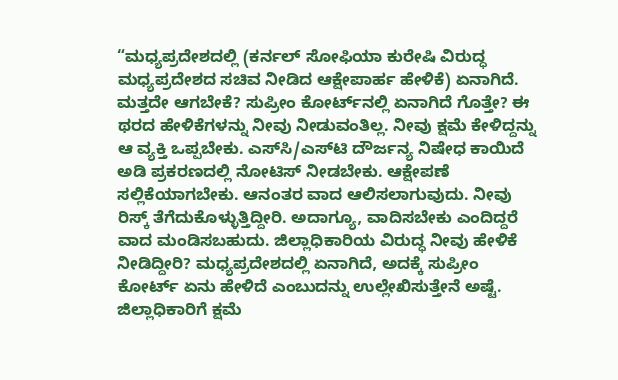“ಮಧ್ಯಪ್ರದೇಶದಲ್ಲಿ (ಕರ್ನಲ್‌ ಸೋಫಿಯಾ ಕುರೇಷಿ ವಿರುದ್ಧ ಮಧ್ಯಪ್ರದೇಶದ ಸಚಿವ ನೀಡಿದ ಆಕ್ಷೇಪಾರ್ಹ ಹೇಳಿಕೆ) ಏನಾಗಿದೆ. ಮತ್ತದೇ ಆಗಬೇಕೆ? ಸುಪ್ರೀಂ ಕೋರ್ಟ್‌ನಲ್ಲಿ ಏನಾಗಿದೆ ಗೊತ್ತೇ? ಈ ಥರದ ಹೇಳಿಕೆಗಳನ್ನು ನೀವು ನೀಡುವಂತಿಲ್ಲ. ನೀವು ಕ್ಷಮೆ ಕೇಳಿದ್ದನ್ನು ಆ ವ್ಯಕ್ತಿ ಒಪ್ಪಬೇಕು. ಎಸ್‌ಸಿ/ಎಸ್‌ಟಿ ದೌರ್ಜನ್ಯ ನಿಷೇಧ ಕಾಯಿದೆ ಅಡಿ ಪ್ರಕರಣದಲ್ಲಿ ನೋಟಿಸ್‌ ನೀಡಬೇಕು. ಆಕ್ಷೇಪಣೆ ಸಲ್ಲಿಕೆಯಾಗಬೇಕು. ಆನಂತರ ವಾದ ಆಲಿಸಲಾಗುವುದು. ನೀವು ರಿಸ್ಕ್‌ ತೆಗೆದುಕೊಳ್ಳುತ್ತಿದ್ದೀರಿ. ಅದಾಗ್ಯೂ, ವಾದಿಸಬೇಕು ಎಂದಿದ್ದರೆ ವಾದ ಮಂಡಿಸಬಹುದು. ಜಿಲ್ಲಾಧಿಕಾರಿಯ ವಿರುದ್ಧ ನೀವು ಹೇಳಿಕೆ ನೀಡಿದ್ದೀರಿ? ಮಧ್ಯಪ್ರದೇಶದಲ್ಲಿ ಏನಾಗಿದೆ, ಅದಕ್ಕೆ ಸುಪ್ರೀಂ ಕೋರ್ಟ್‌ ಏನು ಹೇಳಿದೆ ಎಂಬುದನ್ನು ಉಲ್ಲೇಖಿಸುತ್ತೇನೆ ಅಷ್ಟೆ. ಜಿಲ್ಲಾಧಿಕಾರಿಗೆ ಕ್ಷಮೆ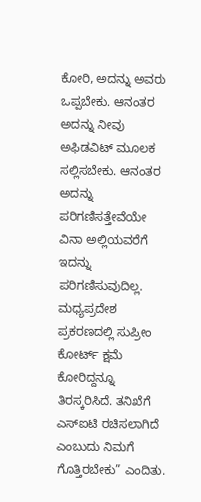ಕೋರಿ, ಅದನ್ನು ಅವರು ಒಪ್ಪಬೇಕು. ಆನಂತರ ಅದನ್ನು ನೀವು ಅಫಿಡವಿಟ್‌ ಮೂಲಕ ಸಲ್ಲಿಸಬೇಕು. ಆನಂತರ ಅದನ್ನು ಪರಿಗಣಿಸತ್ತೇವೆಯೇ ವಿನಾ ಅಲ್ಲಿಯವರೆಗೆ ಇದನ್ನು ಪರಿಗಣಿಸುವುದಿಲ್ಲ. ಮಧ್ಯಪ್ರದೇಶ ಪ್ರಕರಣದಲ್ಲಿ ಸುಪ್ರೀಂ ಕೋರ್ಟ್‌ ಕ್ಷಮೆ ಕೋರಿದ್ದನ್ನೂ ತಿರಸ್ಕರಿಸಿದೆ. ತನಿಖೆಗೆ ಎಸ್‌ಐಟಿ ರಚಿಸಲಾಗಿದೆ ಎಂಬುದು ನಿಮಗೆ ಗೊತ್ತಿರಬೇಕು” ಎಂದಿತು.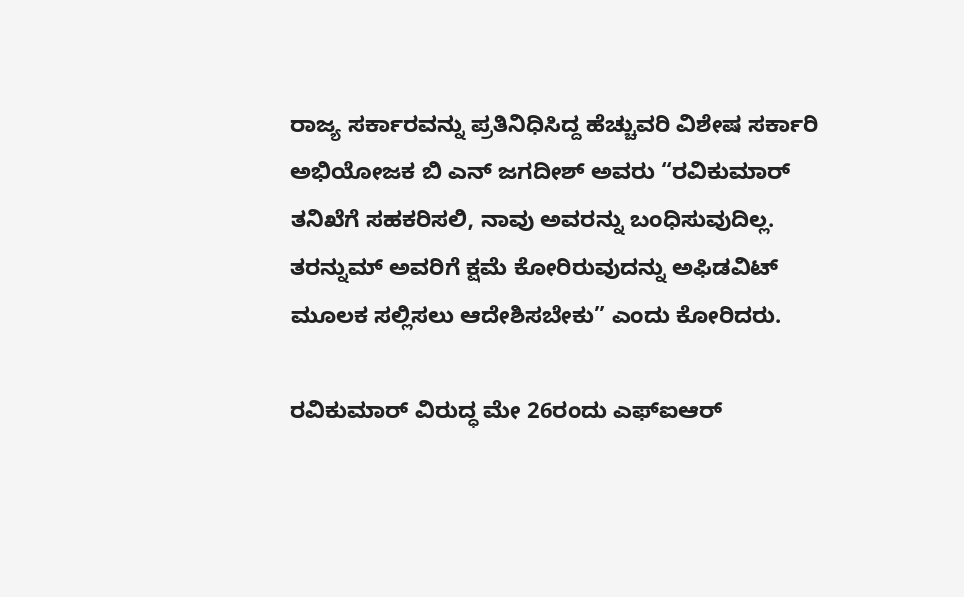ರಾಜ್ಯ ಸರ್ಕಾರವನ್ನು ಪ್ರತಿನಿಧಿಸಿದ್ದ ಹೆಚ್ಚುವರಿ ವಿಶೇಷ ಸರ್ಕಾರಿ ಅಭಿಯೋಜಕ ಬಿ ಎನ್‌ ಜಗದೀಶ್‌ ಅವರು “ರವಿಕುಮಾರ್‌ ತನಿಖೆಗೆ ಸಹಕರಿಸಲಿ, ನಾವು ಅವರನ್ನು ಬಂಧಿಸುವುದಿಲ್ಲ. ತರನ್ನುಮ್‌ ಅವರಿಗೆ ಕ್ಷಮೆ ಕೋರಿರುವುದನ್ನು ಅಫಿಡವಿಟ್‌ ಮೂಲಕ ಸಲ್ಲಿಸಲು ಆದೇಶಿಸಬೇಕು” ಎಂದು ಕೋರಿದರು.

ರವಿಕುಮಾರ್ ವಿರುದ್ಧ ಮೇ 26ರಂದು ಎಫ್‌ಐಆರ್‌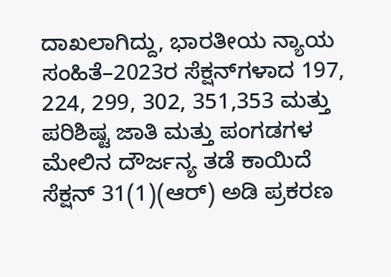ದಾಖಲಾಗಿದ್ದು, ಭಾರತೀಯ ನ್ಯಾಯ ಸಂಹಿತೆ–2023ರ ಸೆಕ್ಷನ್‌ಗಳಾದ 197, 224, 299, 302, 351,353 ಮತ್ತು ಪರಿಶಿಷ್ಟ ಜಾತಿ ಮತ್ತು ಪಂಗಡಗಳ ಮೇಲಿನ ದೌರ್ಜನ್ಯ ತಡೆ ಕಾ‌ಯಿದೆ ಸೆಕ್ಷನ್‌ 31(1)(ಆರ್‌) ಅಡಿ ಪ್ರಕರಣ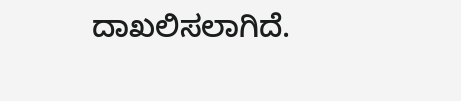ದಾಖಲಿಸಲಾಗಿದೆ.